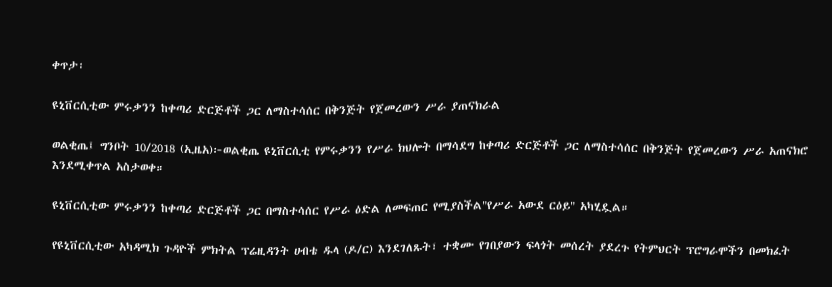ቀጥታ፡

ዩኒቨርሲቲው ምሩቃንን ከቀጣሪ ድርጅቶች ጋር ለማስተሳሰር በቅንጅት የጀመረውን ሥራ ያጠናክራል

ወልቂጤ፤ ግንቦት 10/2018 (ኢዜአ)፦ወልቂጤ ዩኒቨርሲቲ የምሩቃንን የሥራ ክህሎት በማሳደግ ከቀጣሪ ድርጅቶች ጋር ለማስተሳሰር በቅንጅት የጀመረውን ሥራ አጠናክሮ እንደሚቀጥል አስታወቀ።

ዩኒቨርሲቲው ምሩቃንን ከቀጣሪ ድርጅቶች ጋር በማስተሳሰር የሥራ ዕድል ለመፍጠር የሚያስችል"የሥራ አውደ ርዕይ" አካሂዷል።

የዩኒቨርሲቲው አካዳሚክ ጉዳዮች ምክትል ፕሬዚዳንት ሀብቴ ዱላ (ዶ/ር) እንደገለጹት፣ ተቋሙ የገበያውን ፍላጎት መሰረት ያደረጉ የትምህርት ፕሮግራሞችን በመክፈት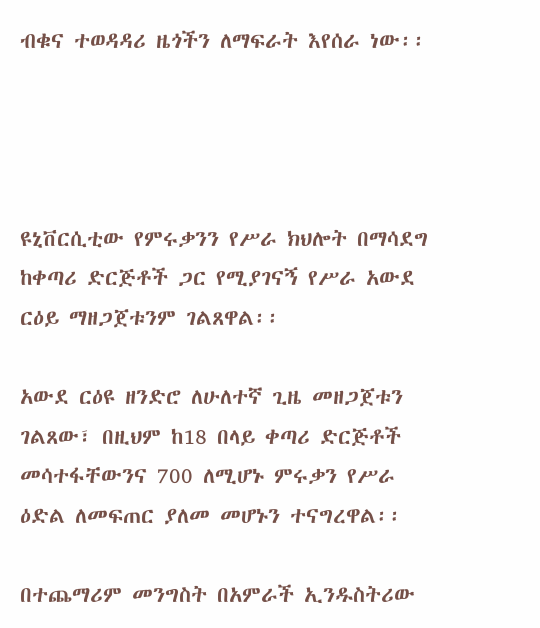ብቁና ተወዳዳሪ ዜጎችን ለማፍራት እየሰራ ነው፡፡




ዩኒቨርሲቲው የምሩቃንን የሥራ ክህሎት በማሳደግ ከቀጣሪ ድርጅቶች ጋር የሚያገናኝ የሥራ አውደ ርዕይ ማዘጋጀቱንም ገልጸዋል፡፡

አውደ ርዕዩ ዘንድሮ ለሁለተኛ ጊዜ መዘጋጀቱን ገልጸው፣ በዚህም ከ18 በላይ ቀጣሪ ድርጅቶች መሳተፋቸውንና 700 ለሚሆኑ ምሩቃን የሥራ ዕድል ለመፍጠር ያለመ መሆኑን ተናግረዋል፡፡

በተጨማሪም መንግስት በአምራች ኢንዱስትሪው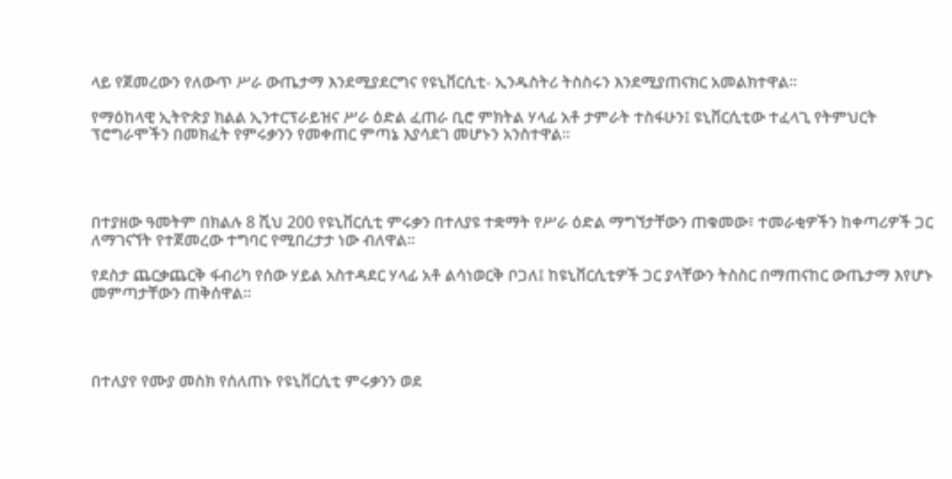ላይ የጀመረውን የለውጥ ሥራ ውጤታማ እንደሚያደርግና የዩኒቨርሲቲ- ኢንዱስትሪ ትስስሩን እንደሚያጠናክር አመልክተዋል፡፡

የማዕከላዊ ኢትዮጵያ ክልል ኢንተርፕራይዝና ሥራ ዕድል ፈጠራ ቢሮ ምክትል ሃላፊ አቶ ታምራት ተስፋሁን፤ ዩኒቨርሲቲው ተፈላጊ የትምህርት ፕሮግራሞችን በመክፈት የምሩቃንን የመቀጠር ምጣኔ እያሳደገ መሆኑን አንስተዋል።




በተያዘው ዓመትም በክልሉ 8 ሺህ 200 የዩኒቨርሲቲ ምሩቃን በተለያዩ ተቋማት የሥራ ዕድል ማግኘታቸውን ጠቁመው፣ ተመራቂዎችን ከቀጣሪዎች ጋር ለማገናኘት የተጀመረው ተግባር የሚበረታታ ነው ብለዋል፡፡

የደስታ ጨርቃጨርቅ ፋብሪካ የሰው ሃይል አስተዳደር ሃላፊ አቶ ልሳነወርቅ ቦጋለ፤ ከዩኒቨርሲቲዎች ጋር ያላቸውን ትስስር በማጠናከር ውጤታማ እየሆኑ መምጣታቸውን ጠቅሰዋል።




በተለያየ የሙያ መስክ የሰለጠኑ የዩኒቨርሲቲ ምሩቃንን ወደ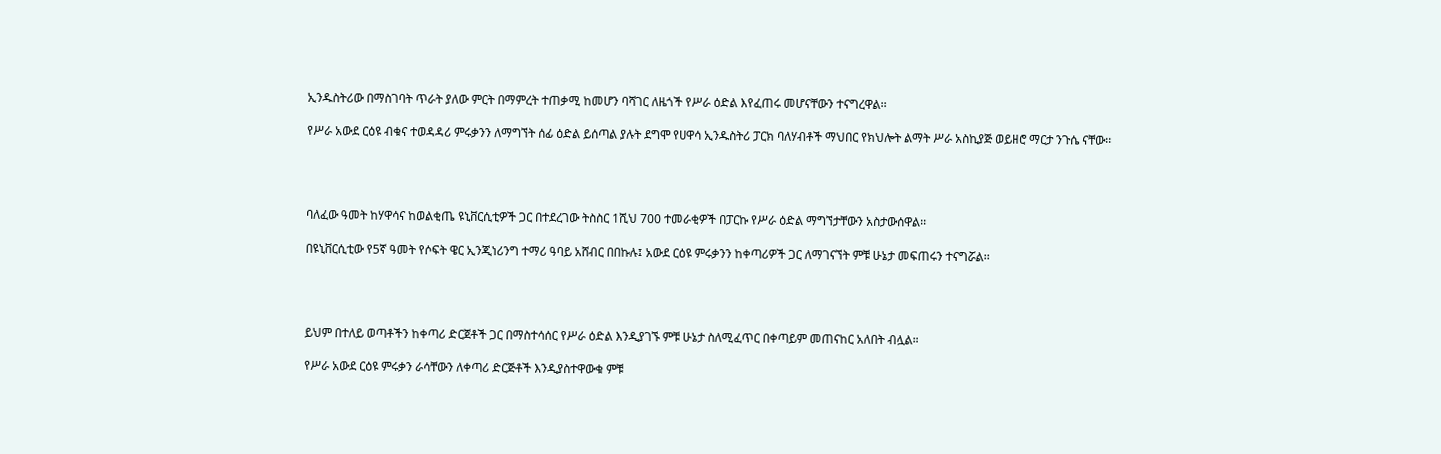ኢንዱስትሪው በማስገባት ጥራት ያለው ምርት በማምረት ተጠቃሚ ከመሆን ባሻገር ለዜጎች የሥራ ዕድል እየፈጠሩ መሆናቸውን ተናግረዋል፡፡

የሥራ አውደ ርዕዩ ብቁና ተወዳዳሪ ምሩቃንን ለማግኘት ሰፊ ዕድል ይሰጣል ያሉት ደግሞ የሀዋሳ ኢንዱስትሪ ፓርክ ባለሃብቶች ማህበር የክህሎት ልማት ሥራ አስኪያጅ ወይዘሮ ማርታ ንጉሴ ናቸው፡፡




ባለፈው ዓመት ከሃዋሳና ከወልቂጤ ዩኒቨርሲቲዎች ጋር በተደረገው ትስስር 1ሺህ 700 ተመራቂዎች በፓርኩ የሥራ ዕድል ማግኘታቸውን አስታውሰዋል፡፡

በዩኒቨርሲቲው የ5ኛ ዓመት የሶፍት ዌር ኢንጂነሪንግ ተማሪ ዓባይ አሸብር በበኩሉ፤ አውደ ርዕዩ ምሩቃንን ከቀጣሪዎች ጋር ለማገናኘት ምቹ ሁኔታ መፍጠሩን ተናግሯል፡፡




ይህም በተለይ ወጣቶችን ከቀጣሪ ድርጀቶች ጋር በማስተሳሰር የሥራ ዕድል እንዲያገኙ ምቹ ሁኔታ ስለሚፈጥር በቀጣይም መጠናከር አለበት ብሏል።

የሥራ አውደ ርዕዩ ምሩቃን ራሳቸውን ለቀጣሪ ድርጅቶች እንዲያስተዋውቁ ምቹ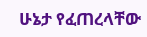ሁኔታ የፈጠረላቸው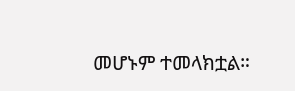መሆኑም ተመላክቷል።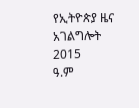የኢትዮጵያ ዜና አገልግሎት
2015
ዓ.ም